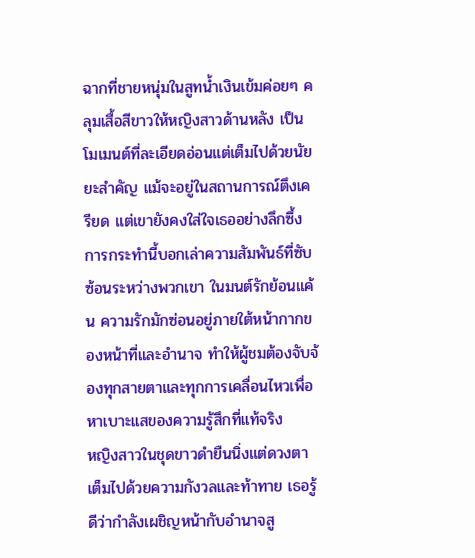ฉากที่ชายหนุ่มในสูทน้ำเงินเข้มค่อยๆ คลุมเสื้อสีขาวให้หญิงสาวด้านหลัง เป็นโมเมนต์ที่ละเอียดอ่อนแต่เต็มไปด้วยนัยยะสำคัญ แม้จะอยู่ในสถานการณ์ตึงเครียด แต่เขายังคงใส่ใจเธออย่างลึกซึ้ง การกระทำนี้บอกเล่าความสัมพันธ์ที่ซับซ้อนระหว่างพวกเขา ในมนต์รักย้อนแค้น ความรักมักซ่อนอยู่ภายใต้หน้ากากของหน้าที่และอำนาจ ทำให้ผู้ชมต้องจับจ้องทุกสายตาและทุกการเคลื่อนไหวเพื่อหาเบาะแสของความรู้สึกที่แท้จริง
หญิงสาวในชุดขาวดำยืนนิ่งแต่ดวงตาเต็มไปด้วยความกังวลและท้าทาย เธอรู้ดีว่ากำลังเผชิญหน้ากับอำนาจสู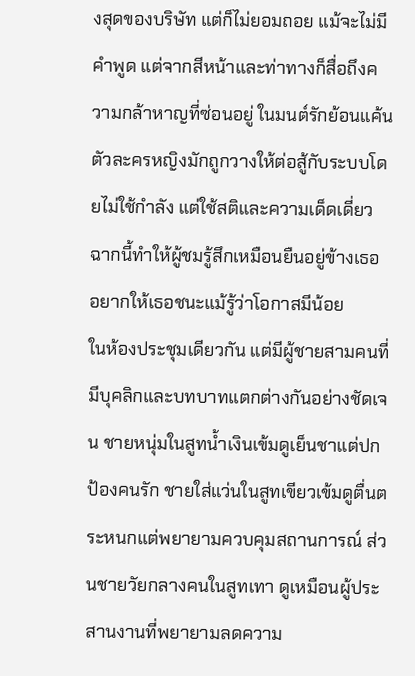งสุดของบริษัท แต่ก็ไม่ยอมถอย แม้จะไม่มีคำพูด แต่จากสีหน้าและท่าทางก็สื่อถึงความกล้าหาญที่ซ่อนอยู่ ในมนต์รักย้อนแค้น ตัวละครหญิงมักถูกวางให้ต่อสู้กับระบบโดยไม่ใช้กำลัง แต่ใช้สติและความเด็ดเดี่ยว ฉากนี้ทำให้ผู้ชมรู้สึกเหมือนยืนอยู่ข้างเธอ อยากให้เธอชนะแม้รู้ว่าโอกาสมีน้อย
ในห้องประชุมเดียวกัน แต่มีผู้ชายสามคนที่มีบุคลิกและบทบาทแตกต่างกันอย่างชัดเจน ชายหนุ่มในสูทน้ำเงินเข้มดูเย็นชาแต่ปกป้องคนรัก ชายใส่แว่นในสูทเขียวเข้มดูตื่นตระหนกแต่พยายามควบคุมสถานการณ์ ส่วนชายวัยกลางคนในสูทเทา ดูเหมือนผู้ประสานงานที่พยายามลดความ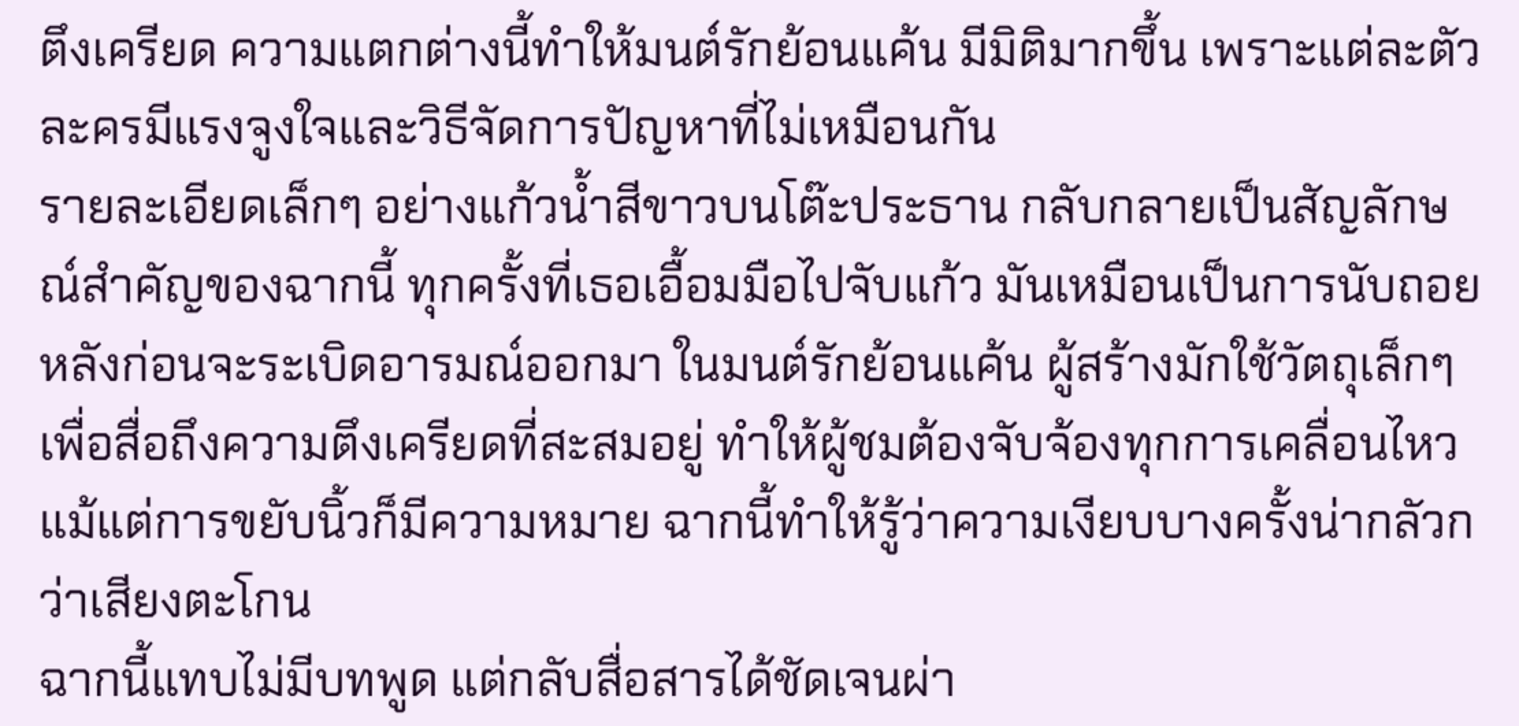ตึงเครียด ความแตกต่างนี้ทำให้มนต์รักย้อนแค้น มีมิติมากขึ้น เพราะแต่ละตัวละครมีแรงจูงใจและวิธีจัดการปัญหาที่ไม่เหมือนกัน
รายละเอียดเล็กๆ อย่างแก้วน้ำสีขาวบนโต๊ะประธาน กลับกลายเป็นสัญลักษณ์สำคัญของฉากนี้ ทุกครั้งที่เธอเอื้อมมือไปจับแก้ว มันเหมือนเป็นการนับถอยหลังก่อนจะระเบิดอารมณ์ออกมา ในมนต์รักย้อนแค้น ผู้สร้างมักใช้วัตถุเล็กๆ เพื่อสื่อถึงความตึงเครียดที่สะสมอยู่ ทำให้ผู้ชมต้องจับจ้องทุกการเคลื่อนไหว แม้แต่การขยับนิ้วก็มีความหมาย ฉากนี้ทำให้รู้ว่าความเงียบบางครั้งน่ากลัวกว่าเสียงตะโกน
ฉากนี้แทบไม่มีบทพูด แต่กลับสื่อสารได้ชัดเจนผ่า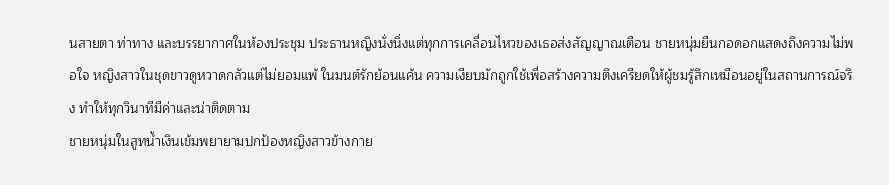นสายตา ท่าทาง และบรรยากาศในห้องประชุม ประธานหญิงนั่งนิ่งแต่ทุกการเคลื่อนไหวของเธอส่งสัญญาณเตือน ชายหนุ่มยืนกอดอกแสดงถึงความไม่พอใจ หญิงสาวในชุดขาวดูหวาดกลัวแต่ไม่ยอมแพ้ ในมนต์รักย้อนแค้น ความเงียบมักถูกใช้เพื่อสร้างความตึงเครียดให้ผู้ชมรู้สึกเหมือนอยู่ในสถานการณ์จริง ทำให้ทุกวินาทีมีค่าและน่าติดตาม
ชายหนุ่มในสูทน้ำเงินเข้มพยายามปกป้องหญิงสาวข้างกาย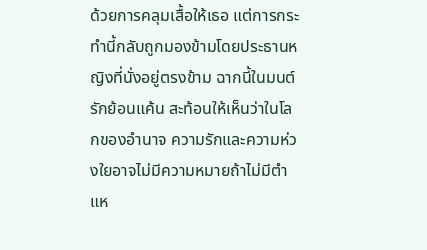ด้วยการคลุมเสื้อให้เธอ แต่การกระทำนี้กลับถูกมองข้ามโดยประธานหญิงที่นั่งอยู่ตรงข้าม ฉากนี้ในมนต์รักย้อนแค้น สะท้อนให้เห็นว่าในโลกของอำนาจ ความรักและความห่วงใยอาจไม่มีความหมายถ้าไม่มีตำแห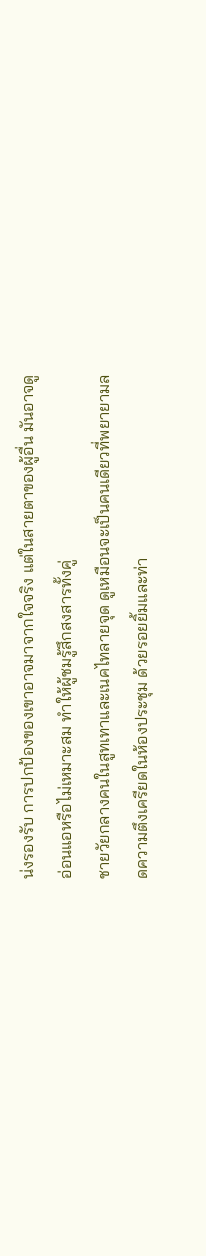น่งรองรับ การปกป้องของเขาอาจมาจากใจจริง แต่ในสายตาของผู้อื่น มันอาจดูอ่อนแอหรือไม่เหมาะสม ทำให้ผู้ชมรู้สึกสงสารทั้งคู่
ชายวัยกลางคนในสูทเทาและเนคไทลายจุด ดูเหมือนจะเป็นคนเดียวที่พยายามลดความตึงเครียดในห้องประชุม ด้วยรอยยิ้มและท่า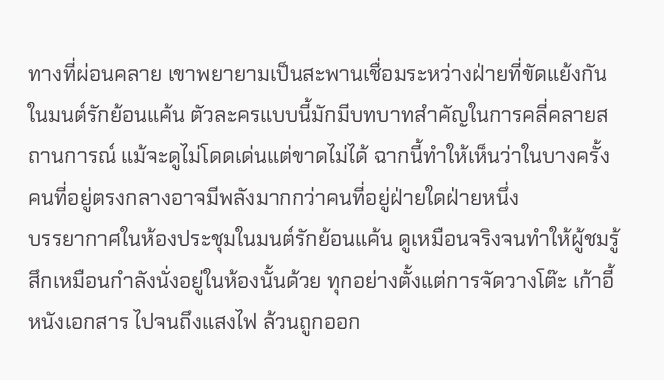ทางที่ผ่อนคลาย เขาพยายามเป็นสะพานเชื่อมระหว่างฝ่ายที่ขัดแย้งกัน ในมนต์รักย้อนแค้น ตัวละครแบบนี้มักมีบทบาทสำคัญในการคลี่คลายสถานการณ์ แม้จะดูไม่โดดเด่นแต่ขาดไม่ได้ ฉากนี้ทำให้เห็นว่าในบางครั้ง คนที่อยู่ตรงกลางอาจมีพลังมากกว่าคนที่อยู่ฝ่ายใดฝ่ายหนึ่ง
บรรยากาศในห้องประชุมในมนต์รักย้อนแค้น ดูเหมือนจริงจนทำให้ผู้ชมรู้สึกเหมือนกำลังนั่งอยู่ในห้องนั้นด้วย ทุกอย่างตั้งแต่การจัดวางโต๊ะ เก้าอี้ หนังเอกสาร ไปจนถึงแสงไฟ ล้วนถูกออก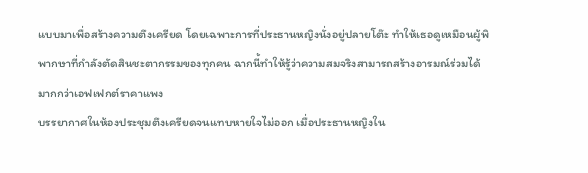แบบมาเพื่อสร้างความตึงเครียด โดยเฉพาะการที่ประธานหญิงนั่งอยู่ปลายโต๊ะ ทำให้เธอดูเหมือนผู้พิพากษาที่กำลังตัดสินชะตากรรมของทุกคน ฉากนี้ทำให้รู้ว่าความสมจริงสามารถสร้างอารมณ์ร่วมได้มากกว่าเอฟเฟกต์ราคาแพง
บรรยากาศในห้องประชุมตึงเครียดจนแทบหายใจไม่ออก เมื่อประธานหญิงใน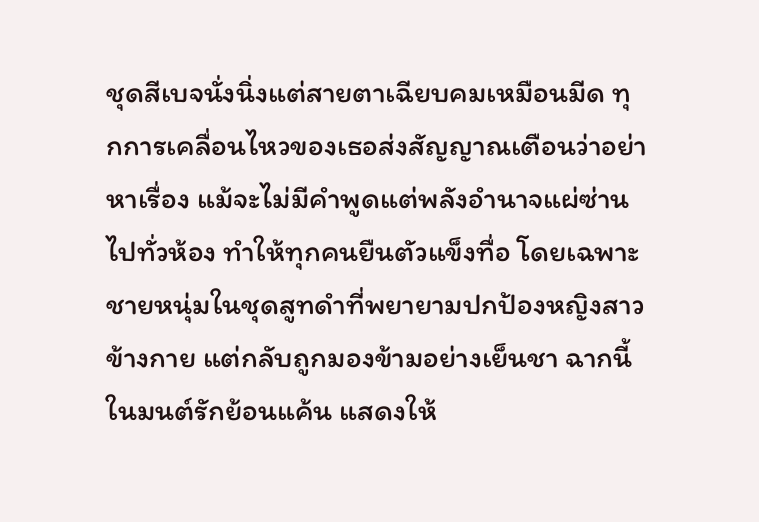ชุดสีเบจนั่งนิ่งแต่สายตาเฉียบคมเหมือนมีด ทุกการเคลื่อนไหวของเธอส่งสัญญาณเตือนว่าอย่าหาเรื่อง แม้จะไม่มีคำพูดแต่พลังอำนาจแผ่ซ่านไปทั่วห้อง ทำให้ทุกคนยืนตัวแข็งทื่อ โดยเฉพาะชายหนุ่มในชุดสูทดำที่พยายามปกป้องหญิงสาวข้างกาย แต่กลับถูกมองข้ามอย่างเย็นชา ฉากนี้ในมนต์รักย้อนแค้น แสดงให้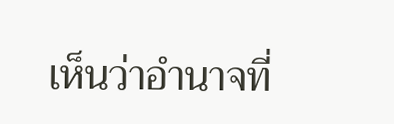เห็นว่าอำนาจที่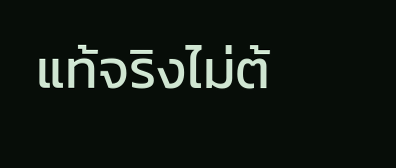แท้จริงไม่ต้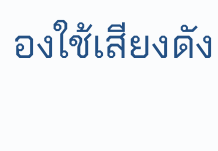องใช้เสียงดัง